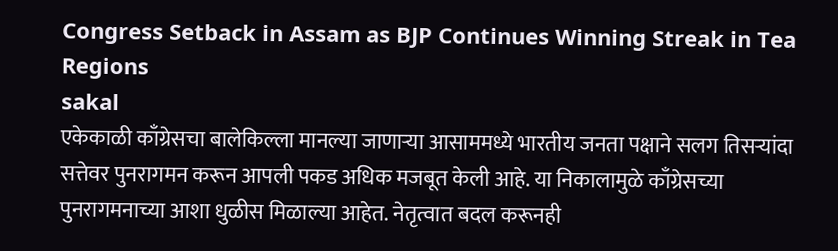Congress Setback in Assam as BJP Continues Winning Streak in Tea Regions
sakal
एकेकाळी काँग्रेसचा बालेकिल्ला मानल्या जाणाऱ्या आसाममध्ये भारतीय जनता पक्षाने सलग तिसऱ्यांदा सत्तेवर पुनरागमन करून आपली पकड अधिक मजबूत केली आहे. या निकालामुळे काँग्रेसच्या पुनरागमनाच्या आशा धुळीस मिळाल्या आहेत. नेतृत्वात बदल करूनही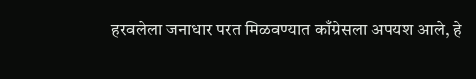हरवलेला जनाधार परत मिळवण्यात काँग्रेसला अपयश आले, हे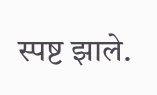स्पष्ट झाले.